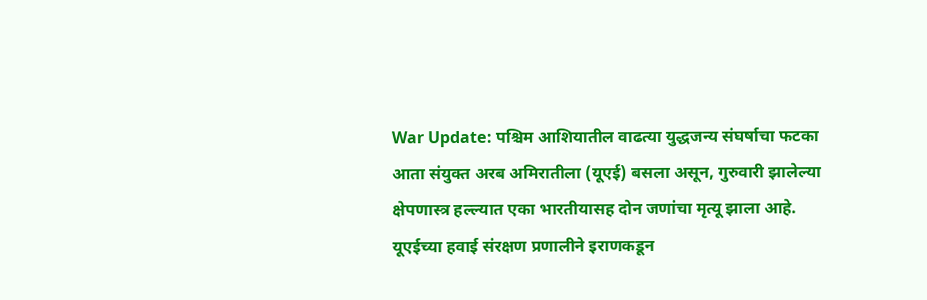War Update: पश्चिम आशियातील वाढत्या युद्धजन्य संघर्षाचा फटका आता संयुक्त अरब अमिरातीला (यूएई) बसला असून, गुरुवारी झालेल्या क्षेपणास्त्र हल्ल्यात एका भारतीयासह दोन जणांचा मृत्यू झाला आहे. यूएईच्या हवाई संरक्षण प्रणालीने इराणकडून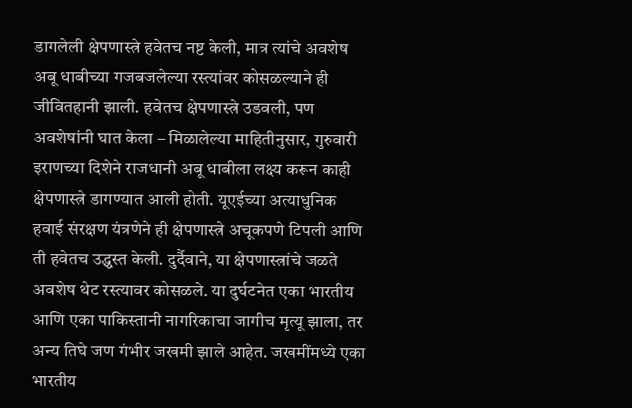डागलेली क्षेपणास्त्रे हवेतच नष्ट केली, मात्र त्यांचे अवशेष अबू धाबीच्या गजबजलेल्या रस्त्यांवर कोसळल्याने ही जीवितहानी झाली. हवेतच क्षेपणास्त्रे उडवली, पण अवशेषांनी घात केला – मिळालेल्या माहितीनुसार, गुरुवारी इराणच्या दिशेने राजधानी अबू धाबीला लक्ष्य करून काही क्षेपणास्त्रे डागण्यात आली होती. यूएईच्या अत्याधुनिक हवाई संरक्षण यंत्रणेने ही क्षेपणास्त्रे अचूकपणे टिपली आणि ती हवेतच उद्ध्वस्त केली. दुर्दैवाने, या क्षेपणास्त्रांचे जळते अवशेष थेट रस्त्यावर कोसळले. या दुर्घटनेत एका भारतीय आणि एका पाकिस्तानी नागरिकाचा जागीच मृत्यू झाला, तर अन्य तिघे जण गंभीर जखमी झाले आहेत. जखमींमध्ये एका भारतीय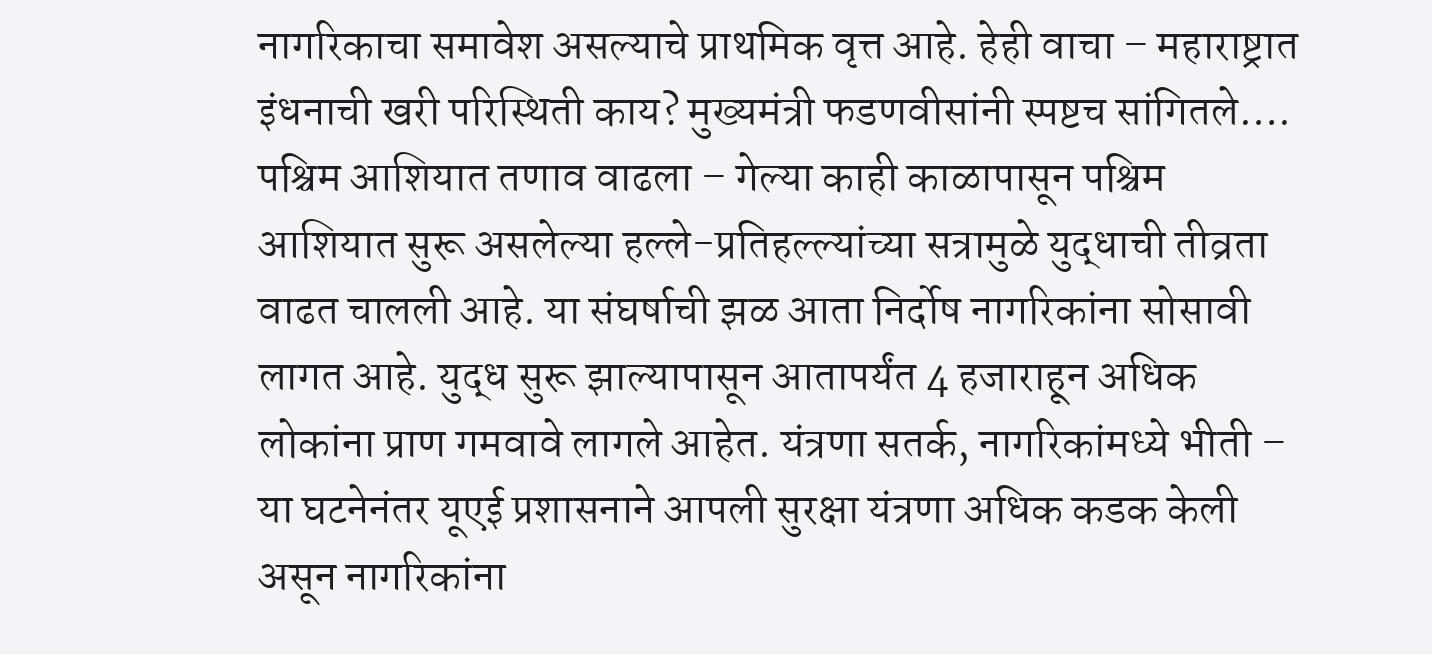नागरिकाचा समावेश असल्याचे प्राथमिक वृत्त आहे. हेही वाचा – महाराष्ट्रात इंधनाची खरी परिस्थिती काय? मुख्यमंत्री फडणवीसांनी स्पष्टच सांगितले…. पश्चिम आशियात तणाव वाढला – गेल्या काही काळापासून पश्चिम आशियात सुरू असलेल्या हल्ले-प्रतिहल्ल्यांच्या सत्रामुळे युद्धाची तीव्रता वाढत चालली आहे. या संघर्षाची झळ आता निर्दोष नागरिकांना सोसावी लागत आहे. युद्ध सुरू झाल्यापासून आतापर्यंत 4 हजाराहून अधिक लोकांना प्राण गमवावे लागले आहेत. यंत्रणा सतर्क, नागरिकांमध्ये भीती – या घटनेनंतर यूएई प्रशासनाने आपली सुरक्षा यंत्रणा अधिक कडक केली असून नागरिकांना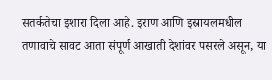सतर्कतेचा इशारा दिला आहे. इराण आणि इस्रायलमधील तणावाचे सावट आता संपूर्ण आखाती देशांवर पसरले असून, या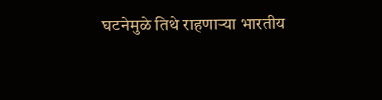घटनेमुळे तिथे राहणाऱ्या भारतीय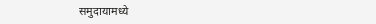समुदायामध्ये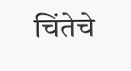चिंतेचे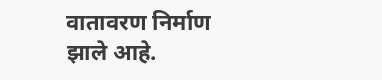वातावरण निर्माण झाले आहे.